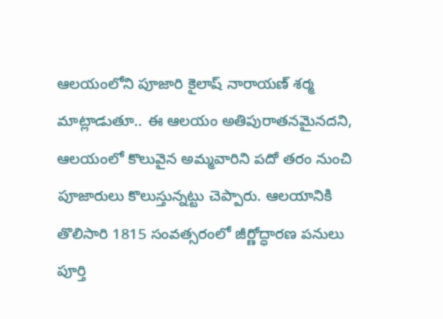ఆలయంలోని పూజారి కైలాష్ నారాయణ్ శర్మ మాట్లాడుతూ.. ఈ ఆలయం అతిపురాతనమైనదని, ఆలయంలో కొలువైన అమ్మవారిని పదో తరం నుంచి పూజారులు కొలుస్తున్నట్టు చెప్పారు. ఆలయానికి తొలిసారి 1815 సంవత్సరంలో జీర్ణోద్ధారణ పనులు పూర్తి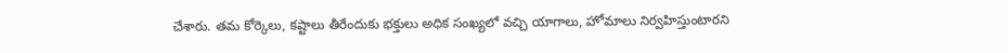చేశారు. తమ కోర్కెలు, కష్టాలు తీరేందుకు భక్తులు అధిక సంఖ్యలో వచ్చి యాగాలు, హోమాలు నిర్వహిస్తుంటారని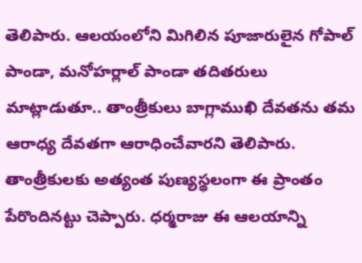తెలిపారు. ఆలయంలోని మిగిలిన పూజారులైన గోపాల్ పాండా, మనోహర్లాల్ పాండా తదితరులు మాట్లాడుతూ.. తాంత్రీకులు బాగ్లాముఖి దేవతను తమ ఆరాధ్య దేవతగా ఆరాధించేవారని తెలిపారు. తాంత్రీకులకు అత్యంత పుణ్యస్థలంగా ఈ ప్రాంతం పేరొందినట్టు చెప్పారు. ధర్మరాజు ఈ ఆలయాన్ని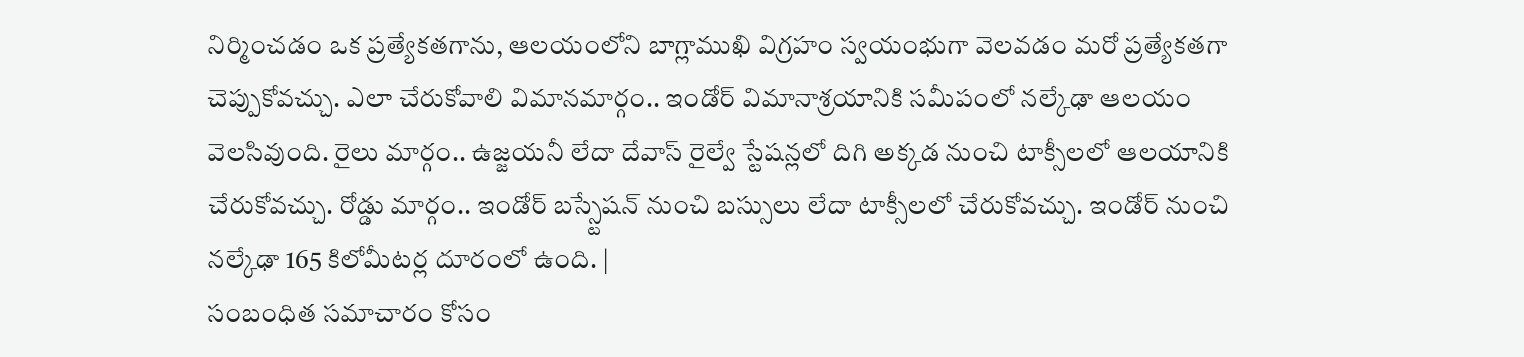నిర్మించడం ఒక ప్రత్యేకతగాను, ఆలయంలోని బాగ్లాముఖి విగ్రహం స్వయంభుగా వెలవడం మరో ప్రత్యేకతగా చెప్పుకోవచ్చు. ఎలా చేరుకోవాలి విమానమార్గం.. ఇండోర్ విమానాశ్రయానికి సమీపంలో నల్కేఢా ఆలయం వెలసివుంది. రైలు మార్గం.. ఉజ్జయనీ లేదా దేవాస్ రైల్వే స్టేషన్లలో దిగి అక్కడ నుంచి టాక్సీలలో ఆలయానికి చేరుకోవచ్చు. రోడ్డు మార్గం.. ఇండోర్ బస్స్టేషన్ నుంచి బస్సులు లేదా టాక్సీలలో చేరుకోవచ్చు. ఇండోర్ నుంచి నల్కేఢా 165 కిలోమీటర్ల దూరంలో ఉంది. |
సంబంధిత సమాచారం కోసం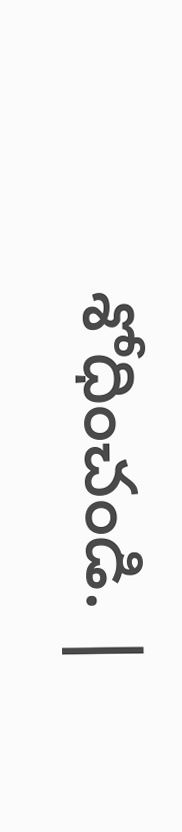శోధించండి. |